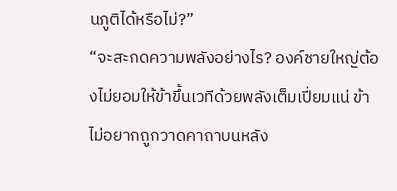นภูติได้หรือไม่?”
“จะสะกดความพลังอย่างไร? องค์ชายใหญ่ต้องไม่ยอมให้ข้าขึ้นเวทีด้วยพลังเต็มเปี่ยมแน่ ข้าไม่อยากถูกวาดคาถาบนหลัง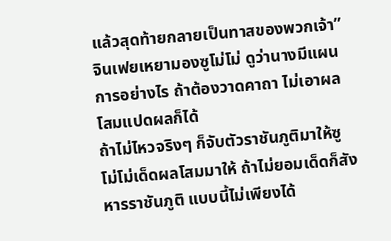แล้วสุดท้ายกลายเป็นทาสของพวกเจ้า” จินเฟยเหยามองซูโม่โม่ ดูว่านางมีแผนการอย่างไร ถ้าต้องวาดคาถา ไม่เอาผลโสมแปดผลก็ได้
ถ้าไม่ไหวจริงๆ ก็จับตัวราชันภูติมาให้ซูโม่โม่เด็ดผลโสมมาให้ ถ้าไม่ยอมเด็ดก็สังหารราชันภูติ แบบนี้ไม่เพียงได้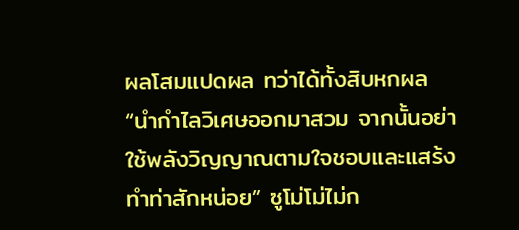ผลโสมแปดผล ทว่าได้ทั้งสิบหกผล
“นำกำไลวิเศษออกมาสวม จากนั้นอย่าใช้พลังวิญญาณตามใจชอบและแสร้งทำท่าสักหน่อย” ซูโม่โม่ไม่ก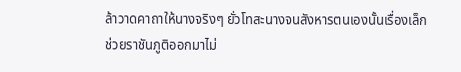ล้าวาดคาถาให้นางจริงๆ ยั่วโทสะนางจนสังหารตนเองนั้นเรื่องเล็ก ช่วยราชันภูติออกมาไม่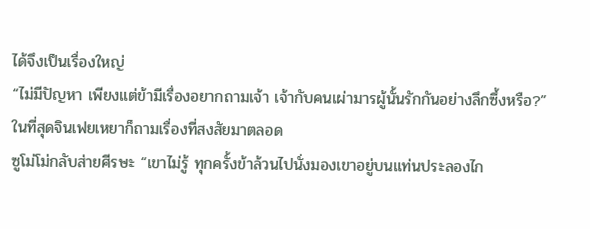ได้จึงเป็นเรื่องใหญ่
“ไม่มีปัญหา เพียงแต่ข้ามีเรื่องอยากถามเจ้า เจ้ากับคนเผ่ามารผู้นั้นรักกันอย่างลึกซึ้งหรือ?” ในที่สุดจินเฟยเหยาก็ถามเรื่องที่สงสัยมาตลอด
ซูโม่โม่กลับส่ายศีรษะ “เขาไม่รู้ ทุกครั้งข้าล้วนไปนั่งมองเขาอยู่บนแท่นประลองไก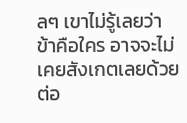ลๆ เขาไม่รู้เลยว่าข้าคือใคร อาจจะไม่เคยสังเกตเลยด้วย ต่อ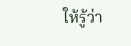ให้รู้ว่า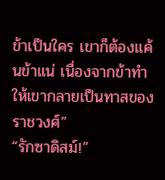ข้าเป็นใคร เขาก็ต้องแค้นข้าแน่ เนื่องจากข้าทำให้เขากลายเป็นทาสของราชวงศ์”
“รักซาดิสม์!”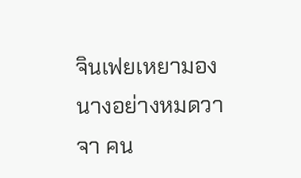จินเฟยเหยามองนางอย่างหมดวาจา คน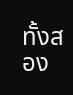ทั้งสอง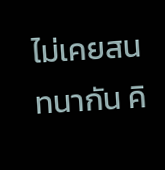ไม่เคยสนทนากัน คิ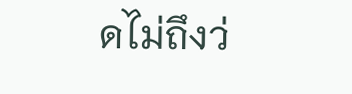ดไม่ถึงว่